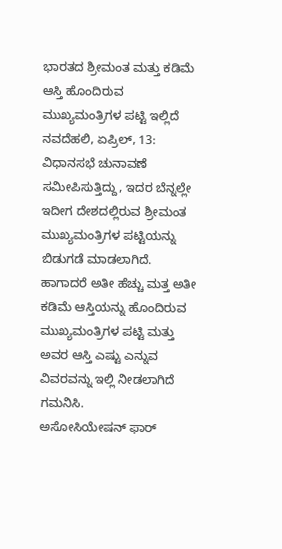ಭಾರತದ ಶ್ರೀಮಂತ ಮತ್ತು ಕಡಿಮೆ ಆಸ್ತಿ ಹೊಂದಿರುವ ಮುಖ್ಯಮಂತ್ರಿಗಳ ಪಟ್ಟಿ ಇಲ್ಲಿದೆ
ನವದೆಹಲಿ, ಏಪ್ರಿಲ್, 13: ವಿಧಾನಸಭೆ ಚುನಾವಣೆ ಸಮೀಪಿಸುತ್ತಿದ್ದು, ಇದರ ಬೆನ್ನಲ್ಲೇ ಇದೀಗ ದೇಶದಲ್ಲಿರುವ ಶ್ರೀಮಂತ ಮುಖ್ಯಮಂತ್ರಿಗಳ ಪಟ್ಟಿಯನ್ನು ಬಿಡುಗಡೆ ಮಾಡಲಾಗಿದೆ. ಹಾಗಾದರೆ ಅತೀ ಹೆಚ್ಚು ಮತ್ತ ಅತೀ ಕಡಿಮೆ ಆಸ್ತಿಯನ್ನು ಹೊಂದಿರುವ ಮುಖ್ಯಮಂತ್ರಿಗಳ ಪಟ್ಟಿ ಮತ್ತು ಅವರ ಆಸ್ತಿ ಎಷ್ಟು ಎನ್ನುವ ವಿವರವನ್ನು ಇಲ್ಲಿ ನೀಡಲಾಗಿದೆ ಗಮನಿಸಿ.
ಅಸೋಸಿಯೇಷನ್ ಫಾರ್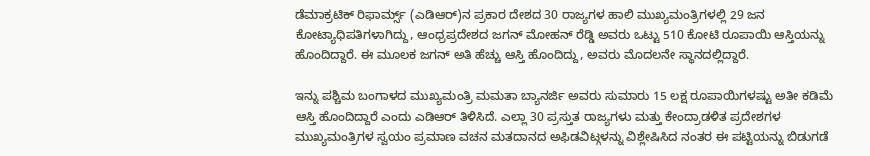ಡೆಮಾಕ್ರಟಿಕ್ ರಿಫಾರ್ಮ್ಸ್ (ಎಡಿಆರ್)ನ ಪ್ರಕಾರ ದೇಶದ 30 ರಾಜ್ಯಗಳ ಹಾಲಿ ಮುಖ್ಯಮಂತ್ರಿಗಳಲ್ಲಿ 29 ಜನ ಕೋಟ್ಯಾಧಿಪತಿಗಳಾಗಿದ್ದು, ಆಂಧ್ರಪ್ರದೇಶದ ಜಗನ್ ಮೋಹನ್ ರೆಡ್ಡಿ ಅವರು ಒಟ್ಟು 510 ಕೋಟಿ ರೂಪಾಯಿ ಆಸ್ತಿಯನ್ನು ಹೊಂದಿದ್ದಾರೆ. ಈ ಮೂಲಕ ಜಗನ್ ಅತಿ ಹೆಚ್ಚು ಆಸ್ತಿ ಹೊಂದಿದ್ದು, ಅವರು ಮೊದಲನೇ ಸ್ಥಾನದಲ್ಲಿದ್ದಾರೆ.

ಇನ್ನು ಪಶ್ಚಿಮ ಬಂಗಾಳದ ಮುಖ್ಯಮಂತ್ರಿ ಮಮತಾ ಬ್ಯಾನರ್ಜಿ ಅವರು ಸುಮಾರು 15 ಲಕ್ಷ ರೂಪಾಯಿಗಳಷ್ಟು ಅತೀ ಕಡಿಮೆ ಆಸ್ತಿ ಹೊಂದಿದ್ದಾರೆ ಎಂದು ಎಡಿಆರ್ ತಿಳಿಸಿದೆ. ಎಲ್ಲಾ 30 ಪ್ರಸ್ತುತ ರಾಜ್ಯಗಳು ಮತ್ತು ಕೇಂದ್ರಾಡಳಿತ ಪ್ರದೇಶಗಳ ಮುಖ್ಯಮಂತ್ರಿಗಳ ಸ್ವಯಂ ಪ್ರಮಾಣ ವಚನ ಮತದಾನದ ಅಫಿಡವಿಟ್ಗಳನ್ನು ವಿಶ್ಲೇಷಿಸಿದ ನಂತರ ಈ ಪಟ್ಟಿಯನ್ನು ಬಿಡುಗಡೆ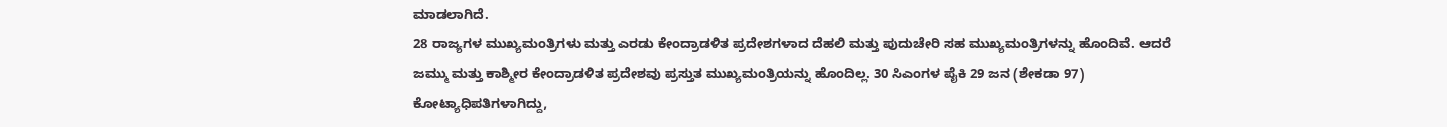ಮಾಡಲಾಗಿದೆ.
28 ರಾಜ್ಯಗಳ ಮುಖ್ಯಮಂತ್ರಿಗಳು ಮತ್ತು ಎರಡು ಕೇಂದ್ರಾಡಳಿತ ಪ್ರದೇಶಗಳಾದ ದೆಹಲಿ ಮತ್ತು ಪುದುಚೇರಿ ಸಹ ಮುಖ್ಯಮಂತ್ರಿಗಳನ್ನು ಹೊಂದಿವೆ. ಆದರೆ ಜಮ್ಮು ಮತ್ತು ಕಾಶ್ಮೀರ ಕೇಂದ್ರಾಡಳಿತ ಪ್ರದೇಶವು ಪ್ರಸ್ತುತ ಮುಖ್ಯಮಂತ್ರಿಯನ್ನು ಹೊಂದಿಲ್ಲ. 30 ಸಿಎಂಗಳ ಪೈಕಿ 29 ಜನ (ಶೇಕಡಾ 97) ಕೋಟ್ಯಾಧಿಪತಿಗಳಾಗಿದ್ದು,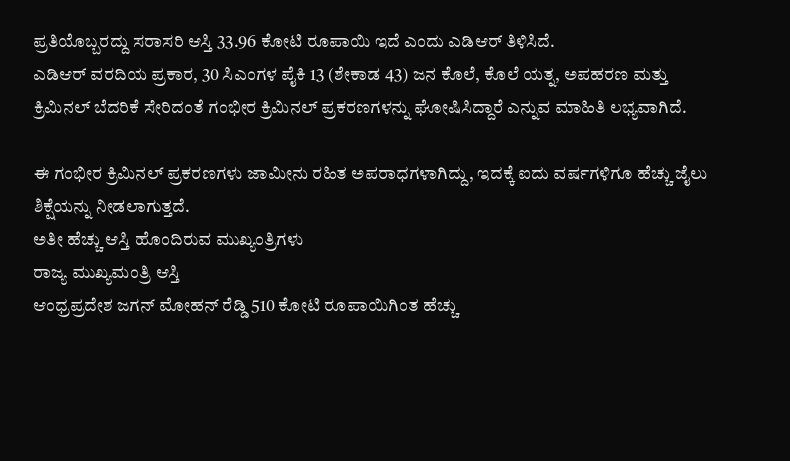ಪ್ರತಿಯೊಬ್ಬರದ್ದು ಸರಾಸರಿ ಆಸ್ತಿ 33.96 ಕೋಟಿ ರೂಪಾಯಿ ಇದೆ ಎಂದು ಎಡಿಆರ್ ತಿಳಿಸಿದೆ.
ಎಡಿಆರ್ ವರದಿಯ ಪ್ರಕಾರ, 30 ಸಿಎಂಗಳ ಪೈಕಿ 13 (ಶೇಕಾಡ 43) ಜನ ಕೊಲೆ, ಕೊಲೆ ಯತ್ನ, ಅಪಹರಣ ಮತ್ತು ಕ್ರಿಮಿನಲ್ ಬೆದರಿಕೆ ಸೇರಿದಂತೆ ಗಂಭೀರ ಕ್ರಿಮಿನಲ್ ಪ್ರಕರಣಗಳನ್ನು ಘೋಷಿಸಿದ್ದಾರೆ ಎನ್ನುವ ಮಾಹಿತಿ ಲಭ್ಯವಾಗಿದೆ.

ಈ ಗಂಭೀರ ಕ್ರಿಮಿನಲ್ ಪ್ರಕರಣಗಳು ಜಾಮೀನು ರಹಿತ ಅಪರಾಧಗಳಾಗಿದ್ದು, ಇದಕ್ಕೆ ಐದು ವರ್ಷಗಳಿಗೂ ಹೆಚ್ಚು ಜೈಲು ಶಿಕ್ಷೆಯನ್ನು ನೀಡಲಾಗುತ್ತದೆ.
ಅತೀ ಹೆಚ್ಚು ಆಸ್ತಿ ಹೊಂದಿರುವ ಮುಖ್ಯಂತ್ರಿಗಳು
ರಾಜ್ಯ ಮುಖ್ಯಮಂತ್ರಿ ಆಸ್ತಿ
ಆಂಧ್ರಪ್ರದೇಶ ಜಗನ್ ಮೋಹನ್ ರೆಡ್ಡಿ 510 ಕೋಟಿ ರೂಪಾಯಿಗಿಂತ ಹೆಚ್ಚು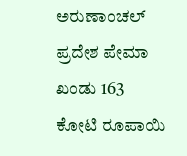ಅರುಣಾಂಚಲ್ ಪ್ರದೇಶ ಪೇಮಾ ಖಂಡು 163 ಕೋಟಿ ರೂಪಾಯಿ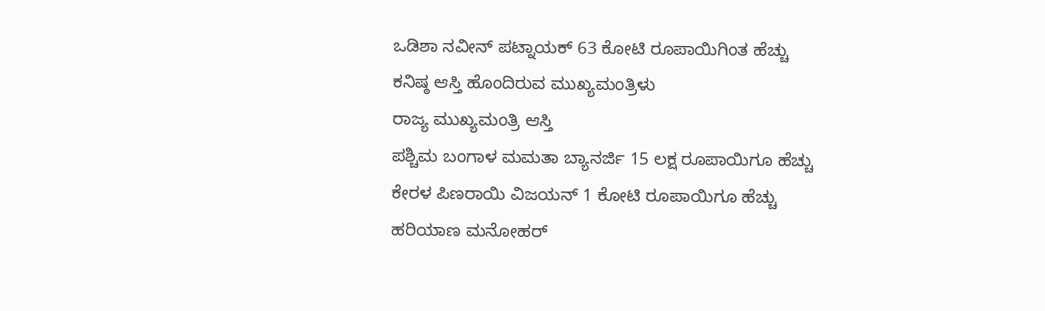ಒಡಿಶಾ ನವೀನ್ ಪಟ್ನಾಯಕ್ 63 ಕೋಟಿ ರೂಪಾಯಿಗಿಂತ ಹೆಚ್ಚು
ಕನಿಷ್ಠ ಆಸ್ತಿ ಹೊಂದಿರುವ ಮುಖ್ಯಮಂತ್ರಿಳು
ರಾಜ್ಯ ಮುಖ್ಯಮಂತ್ರಿ ಆಸ್ತಿ
ಪಶ್ಚಿಮ ಬಂಗಾಳ ಮಮತಾ ಬ್ಯಾನರ್ಜಿ 15 ಲಕ್ಷ ರೂಪಾಯಿಗೂ ಹೆಚ್ಚು
ಕೇರಳ ಪಿಣರಾಯಿ ವಿಜಯನ್ 1 ಕೋಟಿ ರೂಪಾಯಿಗೂ ಹೆಚ್ಚು
ಹರಿಯಾಣ ಮನೋಹರ್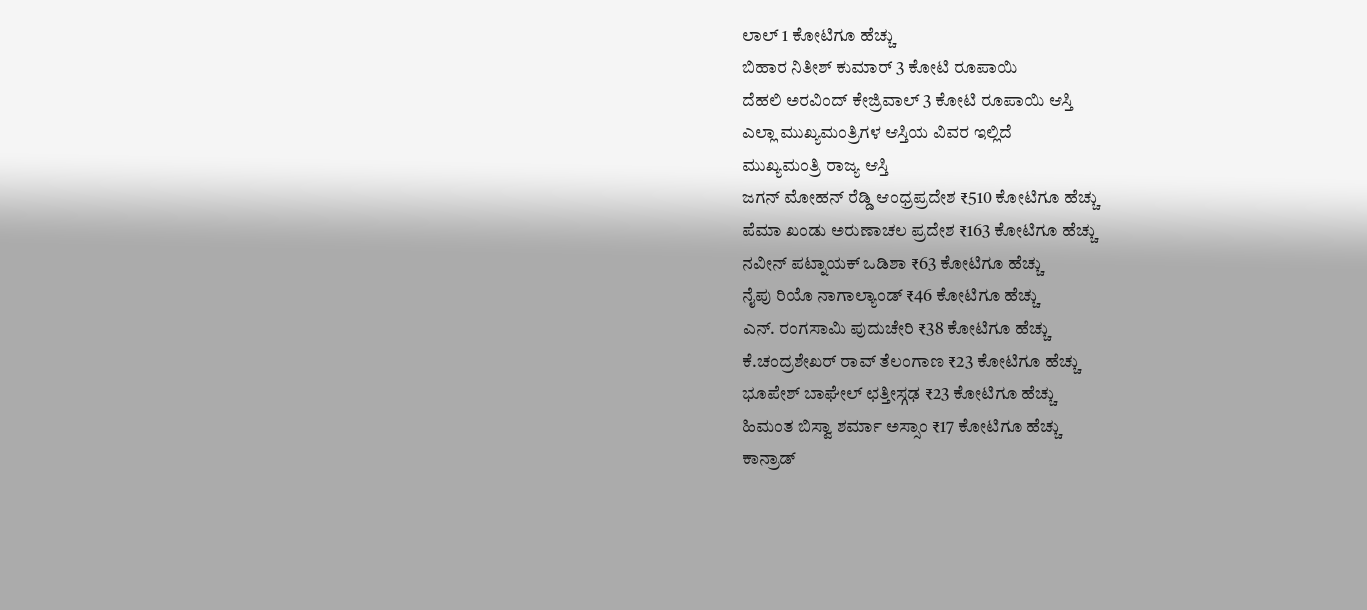ಲಾಲ್ 1 ಕೋಟಿಗೂ ಹೆಚ್ಚು
ಬಿಹಾರ ನಿತೀಶ್ ಕುಮಾರ್ 3 ಕೋಟಿ ರೂಪಾಯಿ
ದೆಹಲಿ ಅರವಿಂದ್ ಕೇಜ್ರಿವಾಲ್ 3 ಕೋಟಿ ರೂಪಾಯಿ ಆಸ್ತಿ
ಎಲ್ಲಾ ಮುಖ್ಯಮಂತ್ರಿಗಳ ಆಸ್ತಿಯ ವಿವರ ಇಲ್ಲಿದೆ
ಮುಖ್ಯಮಂತ್ರಿ ರಾಜ್ಯ ಆಸ್ತಿ
ಜಗನ್ ಮೋಹನ್ ರೆಡ್ಡಿ ಆಂಧ್ರಪ್ರದೇಶ ₹510 ಕೋಟಿಗೂ ಹೆಚ್ಚು
ಪೆಮಾ ಖಂಡು ಅರುಣಾಚಲ ಪ್ರದೇಶ ₹163 ಕೋಟಿಗೂ ಹೆಚ್ಚು
ನವೀನ್ ಪಟ್ನಾಯಕ್ ಒಡಿಶಾ ₹63 ಕೋಟಿಗೂ ಹೆಚ್ಚು
ನೈಪು ರಿಯೊ ನಾಗಾಲ್ಯಾಂಡ್ ₹46 ಕೋಟಿಗೂ ಹೆಚ್ಚು
ಎನ್. ರಂಗಸಾಮಿ ಪುದುಚೇರಿ ₹38 ಕೋಟಿಗೂ ಹೆಚ್ಚು
ಕೆ.ಚಂದ್ರಶೇಖರ್ ರಾವ್ ತೆಲಂಗಾಣ ₹23 ಕೋಟಿಗೂ ಹೆಚ್ಚು
ಭೂಪೇಶ್ ಬಾಘೇಲ್ ಛತ್ತೀಸ್ಗಢ ₹23 ಕೋಟಿಗೂ ಹೆಚ್ಚು
ಹಿಮಂತ ಬಿಸ್ವಾ ಶರ್ಮಾ ಅಸ್ಸಾಂ ₹17 ಕೋಟಿಗೂ ಹೆಚ್ಚು
ಕಾನ್ರಾಡ್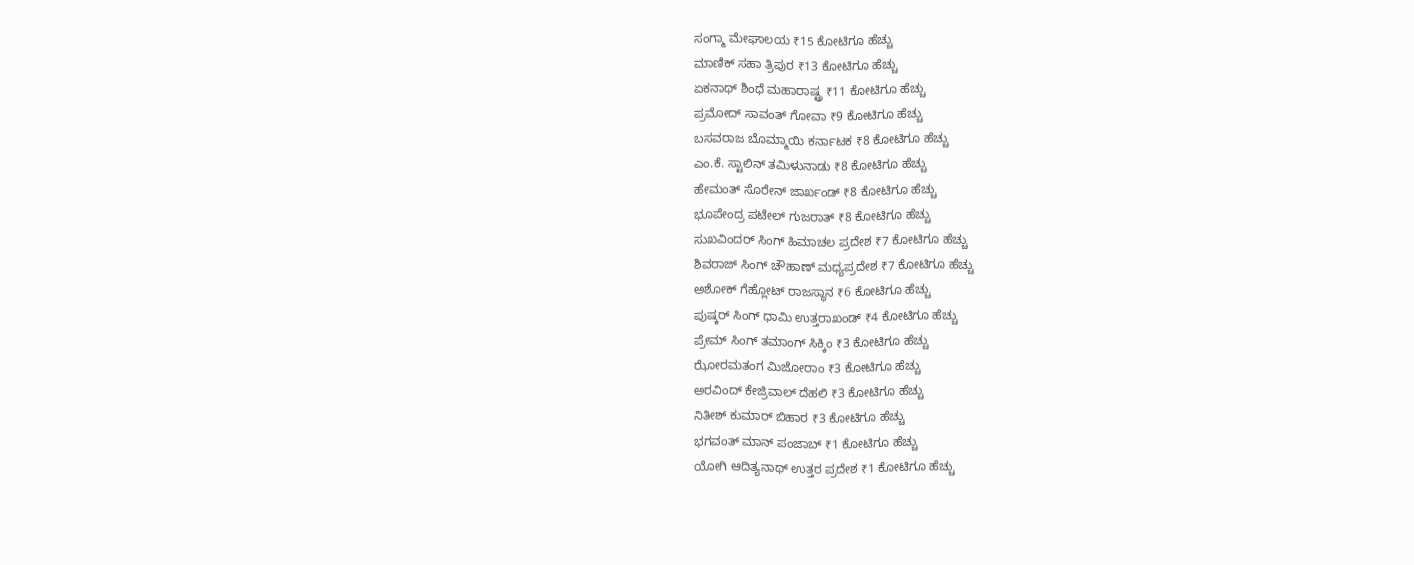ಸಂಗ್ಮಾ ಮೇಘಾಲಯ ₹15 ಕೋಟಿಗೂ ಹೆಚ್ಚು
ಮಾಣಿಕ್ ಸಹಾ ತ್ರಿಪುರ ₹13 ಕೋಟಿಗೂ ಹೆಚ್ಚು
ಏಕನಾಥ್ ಶಿಂಧೆ ಮಹಾರಾಷ್ಟ್ರ ₹11 ಕೋಟಿಗೂ ಹೆಚ್ಚು
ಪ್ರಮೋದ್ ಸಾವಂತ್ ಗೋವಾ ₹9 ಕೋಟಿಗೂ ಹೆಚ್ಚು
ಬಸವರಾಜ ಬೊಮ್ಮಾಯಿ ಕರ್ನಾಟಕ ₹8 ಕೋಟಿಗೂ ಹೆಚ್ಚು
ಎಂ.ಕೆ. ಸ್ಟಾಲಿನ್ ತಮಿಳುನಾಡು ₹8 ಕೋಟಿಗೂ ಹೆಚ್ಚು
ಹೇಮಂತ್ ಸೊರೇನ್ ಜಾರ್ಖಂಡ್ ₹8 ಕೋಟಿಗೂ ಹೆಚ್ಚು
ಭೂಪೇಂದ್ರ ಪಟೇಲ್ ಗುಜರಾತ್ ₹8 ಕೋಟಿಗೂ ಹೆಚ್ಚು
ಸುಖವಿಂದರ್ ಸಿಂಗ್ ಹಿಮಾಚಲ ಪ್ರದೇಶ ₹7 ಕೋಟಿಗೂ ಹೆಚ್ಚು
ಶಿವರಾಜ್ ಸಿಂಗ್ ಚೌಹಾಣ್ ಮಧ್ಯಪ್ರದೇಶ ₹7 ಕೋಟಿಗೂ ಹೆಚ್ಚು
ಅಶೋಕ್ ಗೆಹ್ಲೋಟ್ ರಾಜಸ್ಥಾನ ₹6 ಕೋಟಿಗೂ ಹೆಚ್ಚು
ಪುಷ್ಕರ್ ಸಿಂಗ್ ಧಾಮಿ ಉತ್ತರಾಖಂಡ್ ₹4 ಕೋಟಿಗೂ ಹೆಚ್ಚು
ಪ್ರೇಮ್ ಸಿಂಗ್ ತಮಾಂಗ್ ಸಿಕ್ಕಿಂ ₹3 ಕೋಟಿಗೂ ಹೆಚ್ಚು
ಝೋರಮತಂಗ ಮಿಜೋರಾಂ ₹3 ಕೋಟಿಗೂ ಹೆಚ್ಚು
ಅರವಿಂದ್ ಕೇಜ್ರಿವಾಲ್ ದೆಹಲಿ ₹3 ಕೋಟಿಗೂ ಹೆಚ್ಚು
ನಿತೀಶ್ ಕುಮಾರ್ ಬಿಹಾರ ₹3 ಕೋಟಿಗೂ ಹೆಚ್ಚು
ಭಗವಂತ್ ಮಾನ್ ಪಂಜಾಬ್ ₹1 ಕೋಟಿಗೂ ಹೆಚ್ಚು
ಯೋಗಿ ಆದಿತ್ಯನಾಥ್ ಉತ್ತರ ಪ್ರದೇಶ ₹1 ಕೋಟಿಗೂ ಹೆಚ್ಚು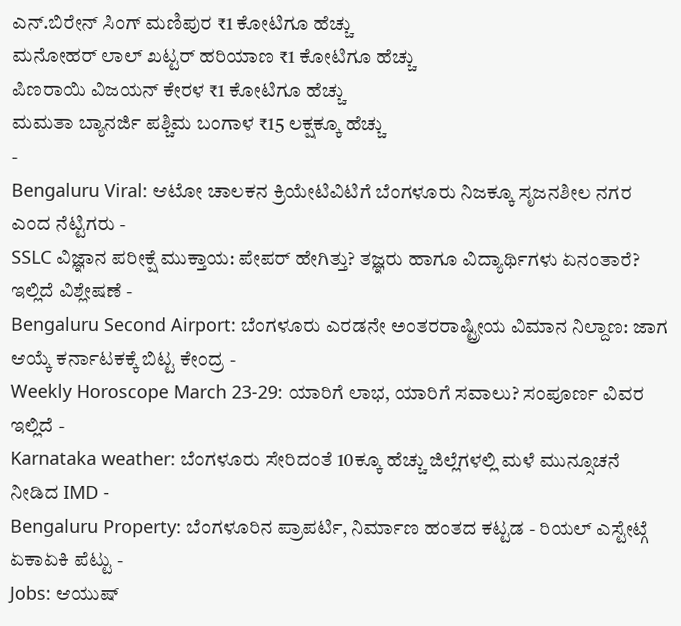ಎನ್.ಬಿರೇನ್ ಸಿಂಗ್ ಮಣಿಪುರ ₹1 ಕೋಟಿಗೂ ಹೆಚ್ಚು
ಮನೋಹರ್ ಲಾಲ್ ಖಟ್ಟರ್ ಹರಿಯಾಣ ₹1 ಕೋಟಿಗೂ ಹೆಚ್ಚು
ಪಿಣರಾಯಿ ವಿಜಯನ್ ಕೇರಳ ₹1 ಕೋಟಿಗೂ ಹೆಚ್ಚು
ಮಮತಾ ಬ್ಯಾನರ್ಜಿ ಪಶ್ಚಿಮ ಬಂಗಾಳ ₹15 ಲಕ್ಷಕ್ಕೂ ಹೆಚ್ಚು
-
Bengaluru Viral: ಆಟೋ ಚಾಲಕನ ಕ್ರಿಯೇಟಿವಿಟಿಗೆ ಬೆಂಗಳೂರು ನಿಜಕ್ಕೂ ಸೃಜನಶೀಲ ನಗರ ಎಂದ ನೆಟ್ಟಿಗರು -
SSLC ವಿಜ್ಞಾನ ಪರೀಕ್ಷೆ ಮುಕ್ತಾಯ: ಪೇಪರ್ ಹೇಗಿತ್ತು? ತಜ್ಞರು ಹಾಗೂ ವಿದ್ಯಾರ್ಥಿಗಳು ಏನಂತಾರೆ? ಇಲ್ಲಿದೆ ವಿಶ್ಲೇಷಣೆ -
Bengaluru Second Airport: ಬೆಂಗಳೂರು ಎರಡನೇ ಅಂತರರಾಷ್ಟ್ರೀಯ ವಿಮಾನ ನಿಲ್ದಾಣ: ಜಾಗ ಆಯ್ಕೆ ಕರ್ನಾಟಕಕ್ಕೆ ಬಿಟ್ಟ ಕೇಂದ್ರ -
Weekly Horoscope March 23-29: ಯಾರಿಗೆ ಲಾಭ, ಯಾರಿಗೆ ಸವಾಲು? ಸಂಪೂರ್ಣ ವಿವರ ಇಲ್ಲಿದೆ -
Karnataka weather: ಬೆಂಗಳೂರು ಸೇರಿದಂತೆ 10ಕ್ಕೂ ಹೆಚ್ಚು ಜಿಲ್ಲೆಗಳಲ್ಲಿ ಮಳೆ ಮುನ್ಸೂಚನೆ ನೀಡಿದ IMD -
Bengaluru Property: ಬೆಂಗಳೂರಿನ ಪ್ರಾಪರ್ಟಿ, ನಿರ್ಮಾಣ ಹಂತದ ಕಟ್ಟಡ - ರಿಯಲ್ ಎಸ್ಟೇಟ್ಗೆ ಏಕಾಏಕಿ ಪೆಟ್ಟು -
Jobs: ಆಯುಷ್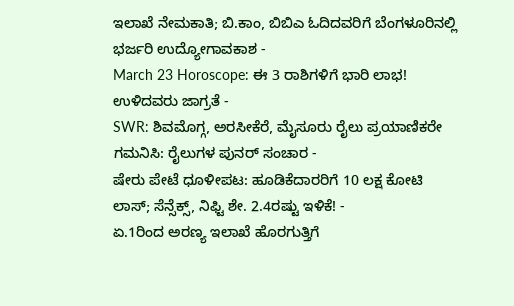ಇಲಾಖೆ ನೇಮಕಾತಿ; ಬಿ.ಕಾಂ, ಬಿಬಿಎ ಓದಿದವರಿಗೆ ಬೆಂಗಳೂರಿನಲ್ಲಿ ಭರ್ಜರಿ ಉದ್ಯೋಗಾವಕಾಶ -
March 23 Horoscope: ಈ 3 ರಾಶಿಗಳಿಗೆ ಭಾರಿ ಲಾಭ! ಉಳಿದವರು ಜಾಗ್ರತೆ -
SWR: ಶಿವಮೊಗ್ಗ, ಅರಸೀಕೆರೆ, ಮೈಸೂರು ರೈಲು ಪ್ರಯಾಣಿಕರೇ ಗಮನಿಸಿ: ರೈಲುಗಳ ಪುನರ್ ಸಂಚಾರ -
ಷೇರು ಪೇಟೆ ಧೂಳೀಪಟ: ಹೂಡಿಕೆದಾರರಿಗೆ 10 ಲಕ್ಷ ಕೋಟಿ ಲಾಸ್; ಸೆನ್ಸೆಕ್ಸ್, ನಿಫ್ಟಿ ಶೇ. 2.4ರಷ್ಟು ಇಳಿಕೆ! -
ಏ.1ರಿಂದ ಅರಣ್ಯ ಇಲಾಖೆ ಹೊರಗುತ್ತಿಗೆ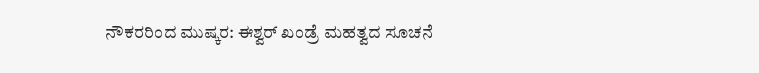ನೌಕರರಿಂದ ಮುಷ್ಕರ: ಈಶ್ವರ್ ಖಂಡ್ರೆ ಮಹತ್ವದ ಸೂಚನೆ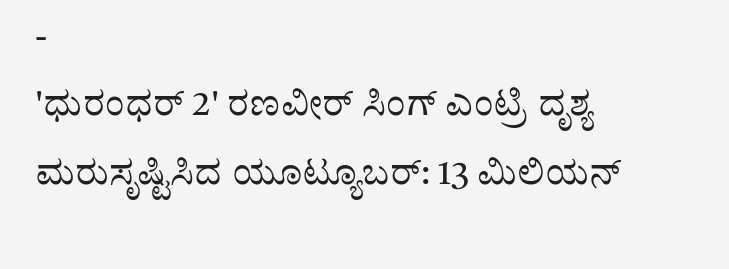-
'ಧುರಂಧರ್ 2' ರಣವೀರ್ ಸಿಂಗ್ ಎಂಟ್ರಿ ದೃಶ್ಯ ಮರುಸೃಷ್ಟಿಸಿದ ಯೂಟ್ಯೂಬರ್: 13 ಮಿಲಿಯನ್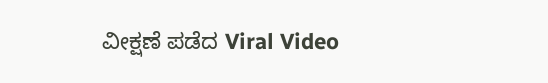ವೀಕ್ಷಣೆ ಪಡೆದ Viral Video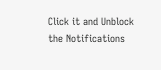Click it and Unblock the Notifications